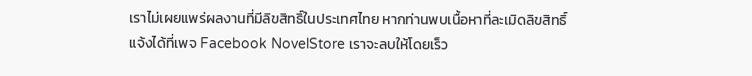เราไม่เผยแพร่ผลงานที่มีลิขสิทธิ์ในประเทศไทย หากท่านพบเนื้อหาที่ละเมิดลิขสิทธิ์ แจ้งได้ที่เพจ Facebook NovelStore เราจะลบให้โดยเร็ว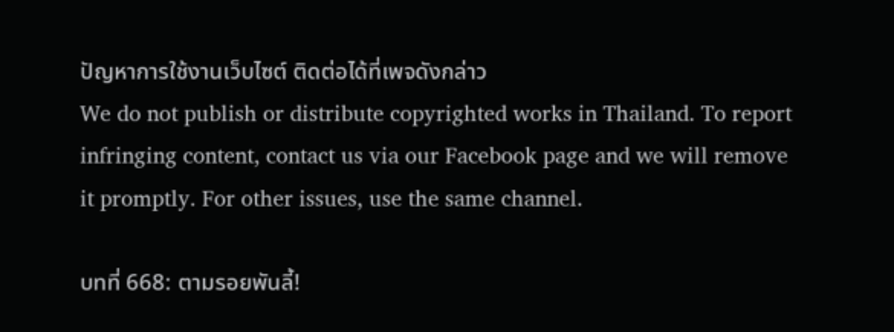ปัญหาการใช้งานเว็บไซต์ ติดต่อได้ที่เพจดังกล่าว
We do not publish or distribute copyrighted works in Thailand. To report infringing content, contact us via our Facebook page and we will remove it promptly. For other issues, use the same channel.

บทที่ 668: ตามรอยพันลี้!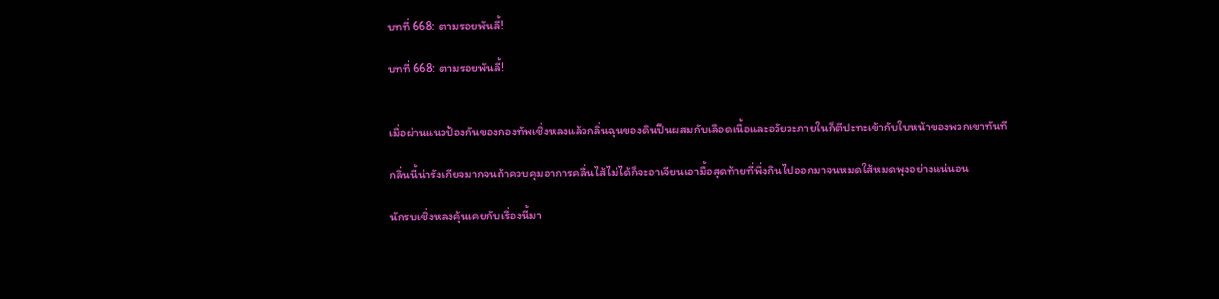บทที่ 668: ตามรอยพันลี้!

บทที่ 668: ตามรอยพันลี้!


เมื่อผ่านแนวป้องกันของกองทัพเชิ่งหลงแล้วกลิ่นฉุนของดินปืนผสมกับเลือดเนื้อและอวัยวะภายในก็ตีปะทะเข้ากับใบหน้าของพวกเขาทันที

กลิ่นนี้น่ารังเกียจมากจนถ้าควบคุมอาการคลื่นไส้ไม่ได้ก็จะอาเจียนเอามื้อสุดท้ายที่พึ่งกินไปออกมาจนหมดใส้หมดพุงอย่างแน่นอน

นักรบเชิ่งหลงคุ้นเคยกับเรื่องนี้มา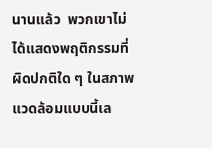นานแล้ว  พวกเขาไม่ได้แสดงพฤติกรรมที่ผิดปกติใด ๆ ในสภาพแวดล้อมแบบนี้เล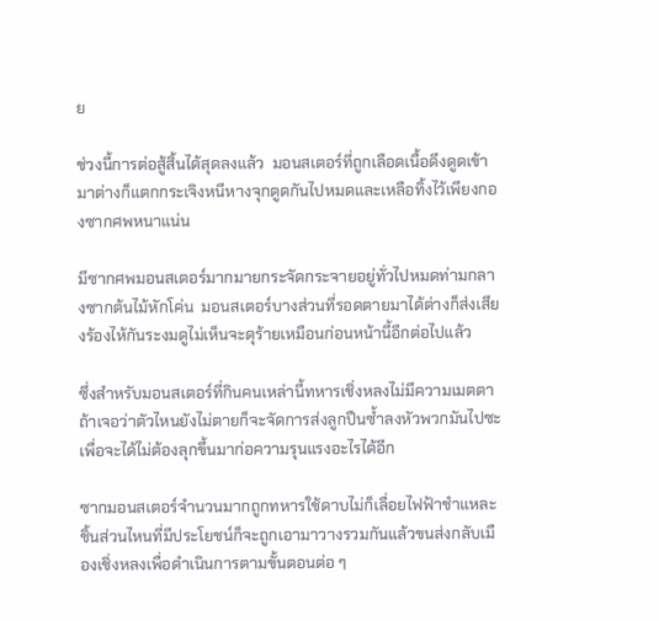ย

ช่วงนี้การต่อสู้สิ้นได้สุดลงแล้ว  มอนสเตอร์ที่ถูกเลือดเนื้อดึงดูดเข้ามาต่างก็แตกกระเจิงหนีหางจุกตูดกันไปหมดและเหลือทิ้งไว้เพียงกองซากศพหนาแน่น

มีซากศพมอนสเตอร์มากมายกระจัดกระจายอยู่ทั่วไปหมดท่ามกลางซากต้นไม้หักโค่น  มอนสเตอร์บางส่วนที่รอดตายมาได้ต่างก็ส่งเสียงร้องไห้กันระงมดูไม่เห็นจะดุร้ายเหมือนก่อนหน้านี้อีกต่อไปแล้ว

ซึ่งสำหรับมอนสเตอร์ที่กินคนเหล่านี้ทหารเชิ่งหลงไม่มีความเมตตา  ถ้าเจอว่าตัวไหนยังไม่ตายก็จะจัดการส่งลูกปืนซ้ำลงหัวพวกมันไปซะเพื่อจะได้ไม่ต้องลุกขึ้นมาก่อความรุนแรงอะไรได้อีก

ซากมอนสเตอร์จำนวนมากถูกทหารใช้ดาบไม่ก็เลื่อยไฟฟ้าชำแหละ  ชิ้นส่วนไหนที่มีประโยชน์ก็จะถูกเอามาวางรวมกันแล้วขนส่งกลับเมืองเชิ่งหลงเพื่อดำเนินการตามขั้นตอนต่อ ๆ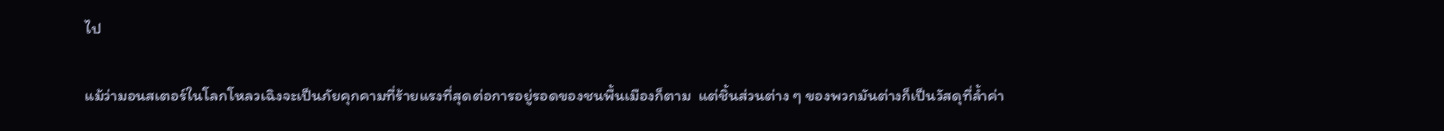ไป

แม้ว่ามอนสเตอร์ในโลกโหลวเฉิงจะเป็นภัยคุกคามที่ร้ายแรงที่สุดต่อการอยู่รอดของชนพื้นเมืองก็ตาม  แต่ชิ้นส่วนต่าง ๆ ของพวกมันต่างก็เป็นวัสดุที่ล้ำค่า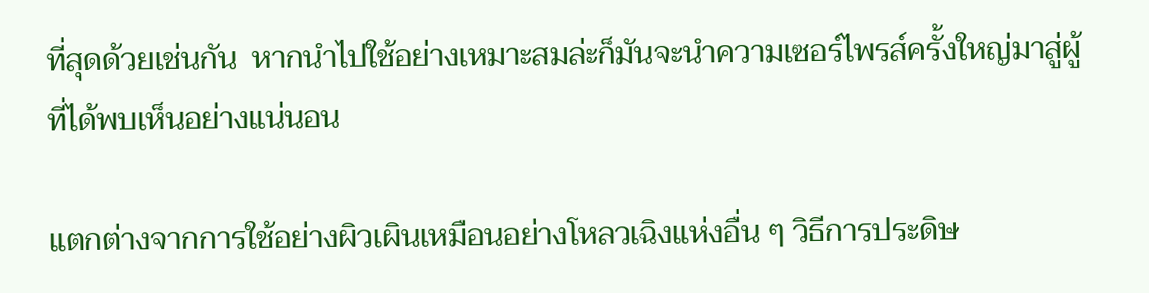ที่สุดด้วยเช่นกัน  หากนำไปใช้อย่างเหมาะสมล่ะก็มันจะนำความเซอร์ไพรส์ครั้งใหญ่มาสู่ผู้ที่ได้พบเห็นอย่างแน่นอน

แตกต่างจากการใช้อย่างผิวเผินเหมือนอย่างโหลวเฉิงแห่งอื่น ๆ วิธีการประดิษ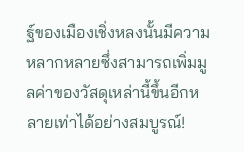ฐ์ของเมืองเชิ่งหลงนั้นมีความหลากหลายซึ่งสามารถเพิ่มมูลค่าของวัสดุเหล่านี้ขึ้นอีกหลายเท่าได้อย่างสมบูรณ์!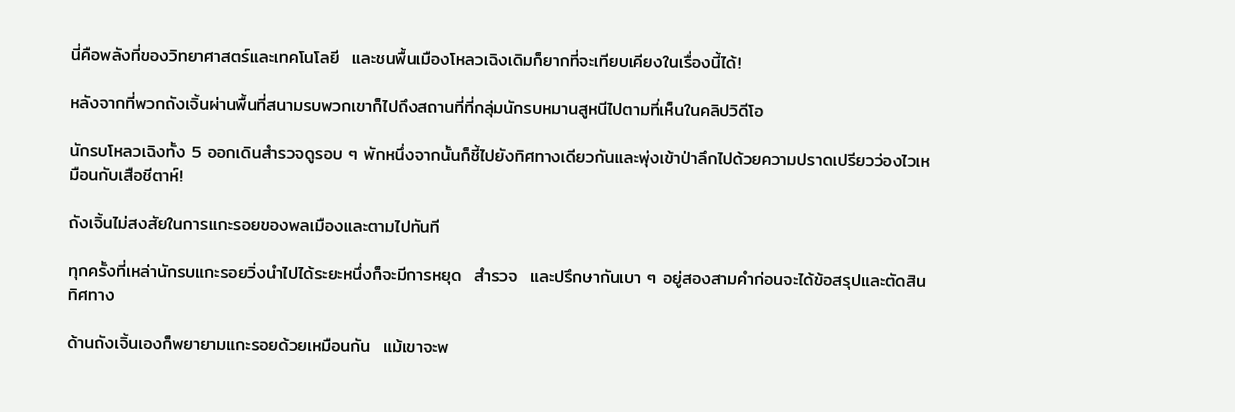นี่คือพลังที่ของวิทยาศาสตร์และเทคโนโลยี  และชนพื้นเมืองโหลวเฉิงเดิมก็ยากที่จะเทียบเคียงในเรื่องนี้ได้!

หลังจากที่พวกถังเจิ้นผ่านพื้นที่สนามรบพวกเขาก็ไปถึงสถานที่ที่กลุ่มนักรบหมานสูหนีไปตามที่เห็นในคลิปวิดีโอ

นักรบโหลวเฉิงทั้ง 5 ออกเดินสำรวจดูรอบ ๆ พักหนึ่งจากนั้นก็ชี้ไปยังทิศทางเดียวกันและพุ่งเข้าป่าลึกไปด้วยความปราดเปรียวว่องไวเหมือนกับเสือชีตาห์!

ถังเจิ้นไม่สงสัยในการแกะรอยของพลเมืองและตามไปทันที

ทุกครั้งที่เหล่านักรบแกะรอยวิ่งนำไปได้ระยะหนึ่งก็จะมีการหยุด  สำรวจ  และปรึกษากันเบา ๆ อยู่สองสามคำก่อนจะได้ข้อสรุปและตัดสินทิศทาง

ด้านถังเจิ้นเองก็พยายามแกะรอยด้วยเหมือนกัน  แม้เขาจะพ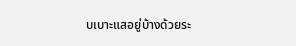บเบาะแสอยู่บ้างด้วยระ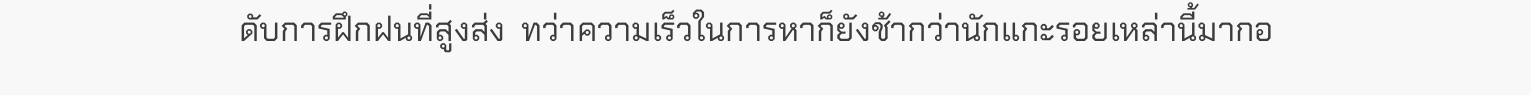ดับการฝึกฝนที่สูงส่ง  ทว่าความเร็วในการหาก็ยังช้ากว่านักแกะรอยเหล่านี้มากอ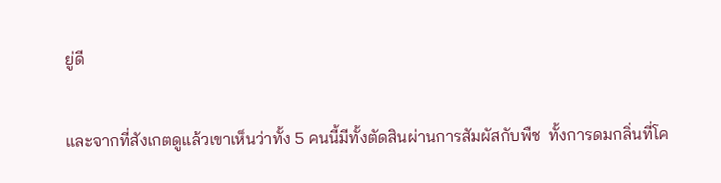ยู่ดี

และจากที่สังเกตดูแล้วเขาเห็นว่าทั้ง 5 คนนี้มีทั้งตัดสินผ่านการสัมผัสกับพืช  ทั้งการดมกลิ่นที่โค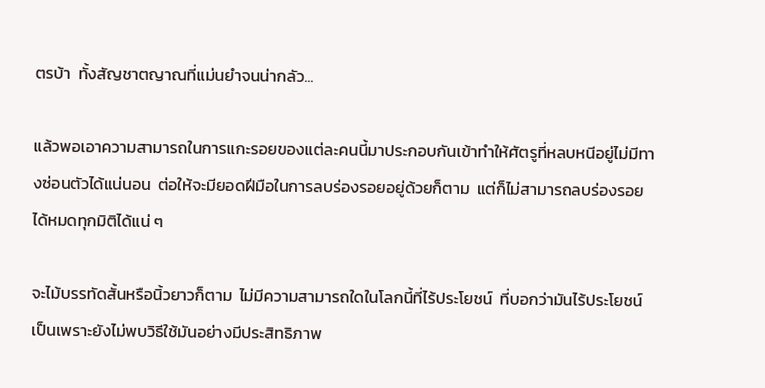ตรบ้า  ทั้งสัญชาตญาณที่แม่นยำจนน่ากลัว...

แล้วพอเอาความสามารถในการแกะรอยของแต่ละคนนี้มาประกอบกันเข้าทำให้ศัตรูที่หลบหนีอยู่ไม่มีทางซ่อนตัวได้แน่นอน  ต่อให้จะมียอดฝีมือในการลบร่องรอยอยู่ด้วยก็ตาม  แต่ก็ไม่สามารถลบร่องรอยได้หมดทุกมิติได้แน่ ๆ

จะไม้บรรทัดสั้นหรือนิ้วยาวก็ตาม  ไม่มีความสามารถใดในโลกนี้ที่ไร้ประโยชน์  ที่บอกว่ามันไร้ประโยชน์เป็นเพราะยังไม่พบวิธีใช้มันอย่างมีประสิทธิภาพ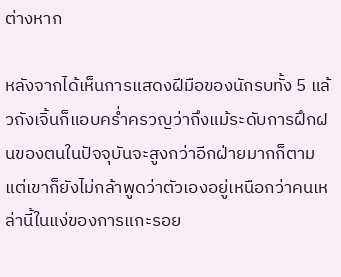ต่างหาก

หลังจากได้เห็นการแสดงฝีมือของนักรบทั้ง 5 แล้วถังเจิ้นก็แอบคร่ำครวญว่าถึงแม้ระดับการฝึกฝนของตนในปัจจุบันจะสูงกว่าอีกฝ่ายมากก็ตาม  แต่เขาก็ยังไม่กล้าพูดว่าตัวเองอยู่เหนือกว่าคนเหล่านี้ในแง่ของการแกะรอย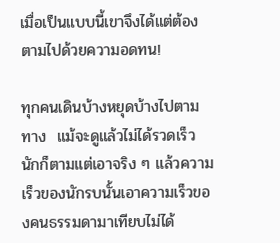เมื่อเป็นแบบนี้เขาจึงได้แต่ต้องตามไปด้วยความอดทน!

ทุกคนเดินบ้างหยุดบ้างไปตามทาง  แม้จะดูแล้วไม่ได้รวดเร็วนักก็ตามแต่เอาจริง ๆ แล้วความเร็วของนักรบนั้นเอาความเร็วของคนธรรมดามาเทียบไม่ได้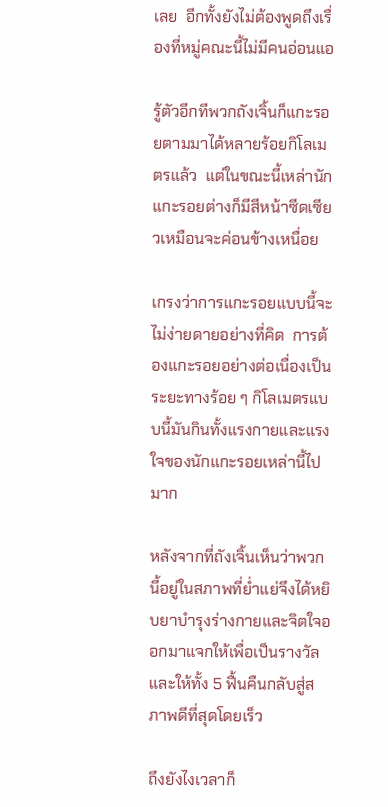เลย  อีกทั้งยังไม่ต้องพูดถึงเรื่องที่หมู่คณะนี้ไม่มีคนอ่อนแอ

รู้ตัวอีกทีพวกถังเจิ้นก็แกะรอยตามมาได้หลายร้อยกิโลเมตรแล้ว  แต่ในขณะนี้เหล่านักแกะรอยต่างก็มีสีหน้าซีดเซียวเหมือนจะค่อนข้างเหนื่อย

เกรงว่าการแกะรอยแบบนี้จะไม่ง่ายดายอย่างที่คิด  การต้องแกะรอยอย่างต่อเนื่องเป็นระยะทางร้อย ๆ กิโลเมตรแบบนี้มันกินทั้งแรงกายและแรงใจของนักแกะรอยเหล่านี้ไปมาก

หลังจากที่ถังเจิ้นเห็นว่าพวกนี้อยู่ในสภาพที่ย่ำแย่จึงได้หยิบยาบำรุงร่างกายและจิตใจออกมาแจกให้เพื่อเป็นรางวัลและให้ทั้ง 5 ฟื้นคืนกลับสู่สภาพดีที่สุดโดยเร็ว

ถึงยังไงเวลาก็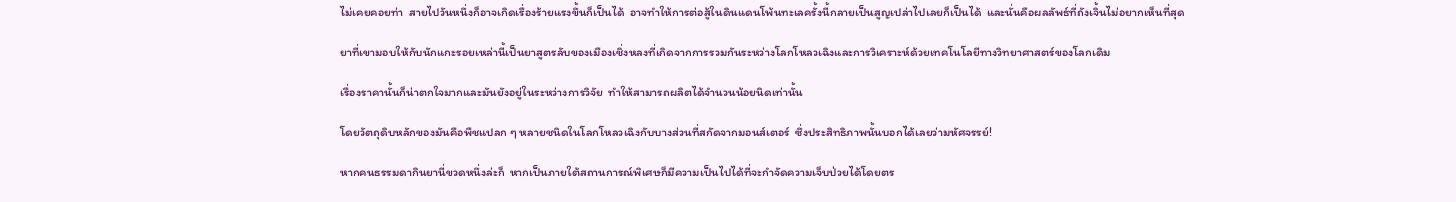ไม่เคยคอยท่า  สายไปวันหนึ่งก็อาจเกิดเรื่องร้ายแรงขึ้นก็เป็นได้  อาจทำให้การต่อสู้ในดินแดนโพ้นทะเลครั้งนี้กลายเป็นสูญเปล่าไปเลยก็เป็นได้  และนั่นคือผลลัพธ์ที่ถังเจิ้นไม่อยากเห็นที่สุด

ยาที่เขามอบให้กับนักแกะรอยเหล่านี้เป็นยาสูตรลับของเมืองเชิ่งหลงที่เกิดจากการรวมกันระหว่างโลกโหลวเฉิงและการวิเคราะห์ด้วยเทคโนโลยีทางวิทยาศาสตร์ของโลกเดิม

เรื่องราคานั้นก็น่าตกใจมากและมันยังอยู่ในระหว่างการวิจัย  ทำให้สามารถผลิตได้จำนวนน้อยนิดเท่านั้น

โดยวัตถุดิบหลักของมันคือพืชแปลก ๆ หลายชนิดในโลกโหลวเฉิงกับบางส่วนที่สกัดจากมอนส์เตอร์  ซึ่งประสิทธิภาพนั้นบอกได้เลยว่ามหัศจรรย์!

หากคนธรรมดากินยานี่ขวดหนึ่งล่ะก็  หากเป็นภายใต้สถานการณ์พิเศษก็มีความเป็นไปได้ที่จะกำจัดความเจ็บป่วยได้โดยตร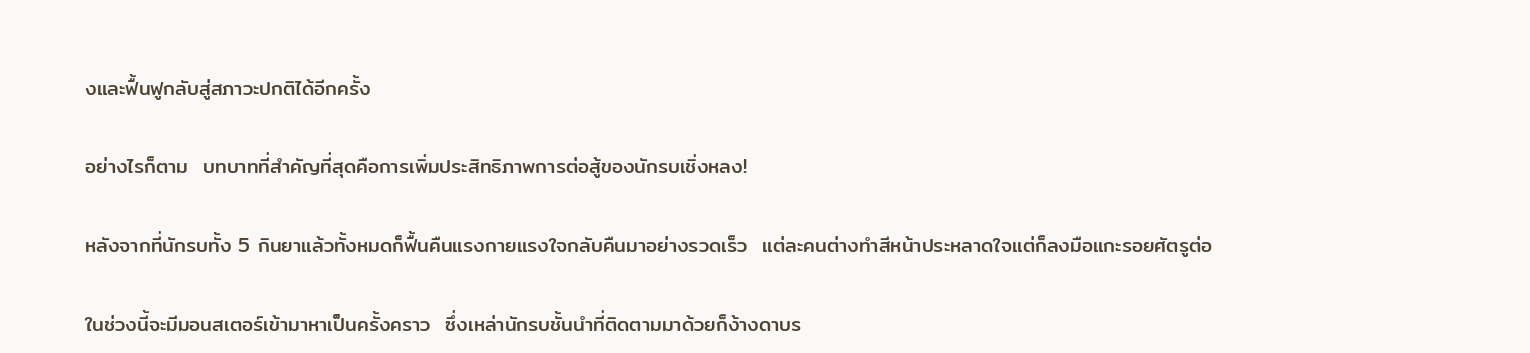งและฟื้นฟูกลับสู่สภาวะปกติได้อีกครั้ง

อย่างไรก็ตาม  บทบาทที่สำคัญที่สุดคือการเพิ่มประสิทธิภาพการต่อสู้ของนักรบเชิ่งหลง!

หลังจากที่นักรบทั้ง 5 กินยาแล้วทั้งหมดก็ฟื้นคืนแรงกายแรงใจกลับคืนมาอย่างรวดเร็ว  แต่ละคนต่างทำสีหน้าประหลาดใจแต่ก็ลงมือแกะรอยศัตรูต่อ

ในช่วงนี้จะมีมอนสเตอร์เข้ามาหาเป็นครั้งคราว  ซึ่งเหล่านักรบชั้นนำที่ติดตามมาด้วยก็ง้างดาบร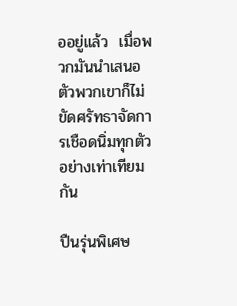ออยู่แล้ว  เมื่อพวกมันนำเสนอตัวพวกเขาก็ไม่ขัดศรัทธาจัดการเชือดนิ่มทุกตัวอย่างเท่าเทียมกัน

ปืนรุ่นพิเศษ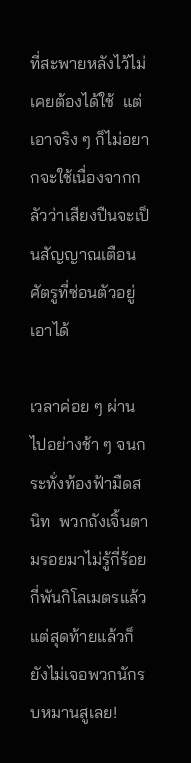ที่สะพายหลังไว้ไม่เคยต้องได้ใช้  แต่เอาจริง ๆ ก็ไม่อยากจะใช้เนื่องจากกลัวว่าเสียงปืนจะเป็นสัญญาณเตือนศัตรูที่ซ่อนตัวอยู่เอาได้

เวลาค่อย ๆ ผ่านไปอย่างช้า ๆ จนกระทั่งท้องฟ้ามืดสนิท  พวกถังเจิ้นตามรอยมาไม่รู้กี่ร้อยกี่พันกิโลเมตรแล้ว  แต่สุดท้ายแล้วก็ยังไม่เจอพวกนักรบหมานสูเลย!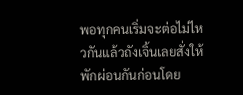พอทุกคนเริ่มจะต่อไม่ไหวกันแล้วถังเจิ้นเลยสั่งให้พักผ่อนกันก่อนโดย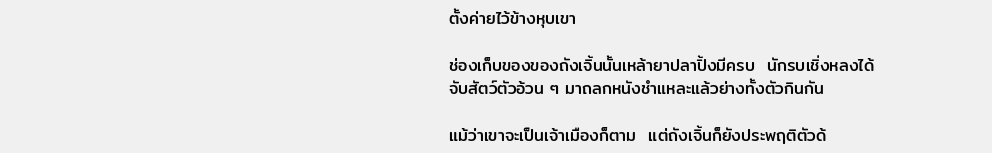ตั้งค่ายไว้ข้างหุบเขา

ช่องเก็บของของถังเจิ้นนั้นเหล้ายาปลาปิ้งมีครบ  นักรบเชิ่งหลงได้จับสัตว์ตัวอ้วน ๆ มาถลกหนังชำแหละแล้วย่างทั้งตัวกินกัน

แม้ว่าเขาจะเป็นเจ้าเมืองก็ตาม  แต่ถังเจิ้นก็ยังประพฤติตัวด้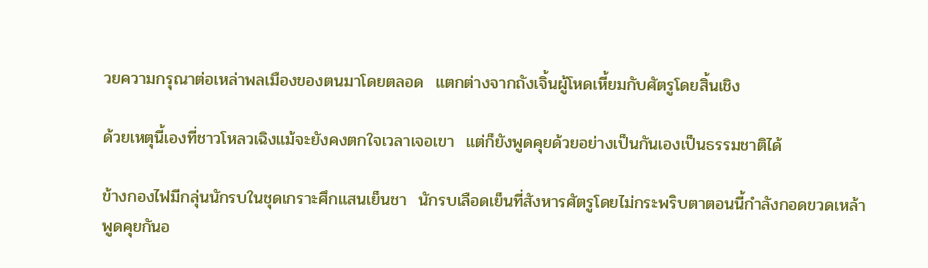วยความกรุณาต่อเหล่าพลเมืองของตนมาโดยตลอด  แตกต่างจากถังเจิ้นผู้โหดเหี้ยมกับศัตรูโดยสิ้นเชิง

ด้วยเหตุนี้เองที่ชาวโหลวเฉิงแม้จะยังคงตกใจเวลาเจอเขา  แต่ก็ยังพูดคุยด้วยอย่างเป็นกันเองเป็นธรรมชาติได้

ข้างกองไฟมีกลุ่นนักรบในชุดเกราะศึกแสนเย็นชา  นักรบเลือดเย็นที่สังหารศัตรูโดยไม่กระพริบตาตอนนี้กำลังกอดขวดเหล้าพูดคุยกันอ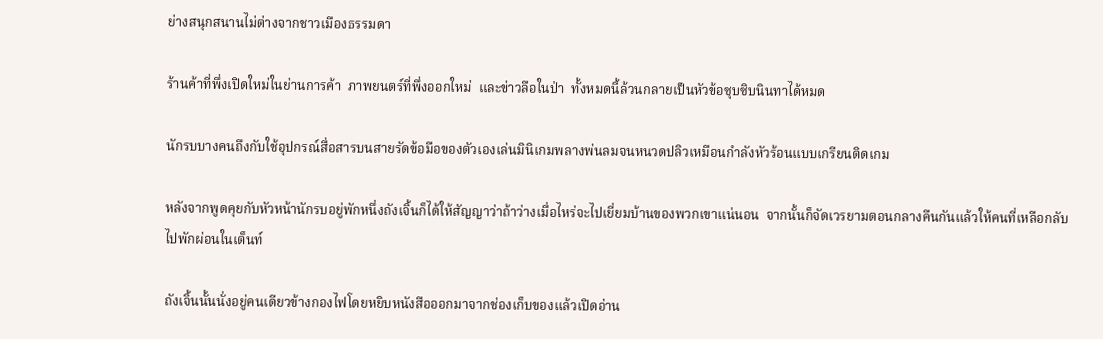ย่างสนุกสนานไม่ต่างจากชาวเมืองธรรมดา

ร้านค้าที่พึ่งเปิดใหม่ในย่านการค้า  ภาพยนตร์ที่พึ่งออกใหม่  และข่าวลือในป่า  ทั้งหมดนี้ล้วนกลายเป็นหัวข้อซุบซิบนินทาได้หมด

นักรบบางคนถึงกับใช้อุปกรณ์สื่อสารบนสายรัดข้อมือของตัวเองเล่นมินิเกมพลางพ่นลมจนหนวดปลิวเหมือนกำลังหัวร้อนแบบเกรียนติดเกม

หลังจากพูดคุยกับหัวหน้านักรบอยู่พักหนึ่งถังเจิ้นก็ได้ให้สัญญาว่าถ้าว่างเมื่อไหร่จะไปเยี่ยมบ้านของพวกเขาแน่นอน  จากนั้นก็จัดเวรยามตอนกลางคืนกันแล้วให้คนที่เหลือกลับไปพักผ่อนในเต็นท์

ถังเจิ้นนั้นนั่งอยู่คนเดียวข้างกองไฟโดยหยิบหนังสือออกมาจากช่องเก็บของแล้วเปิดอ่าน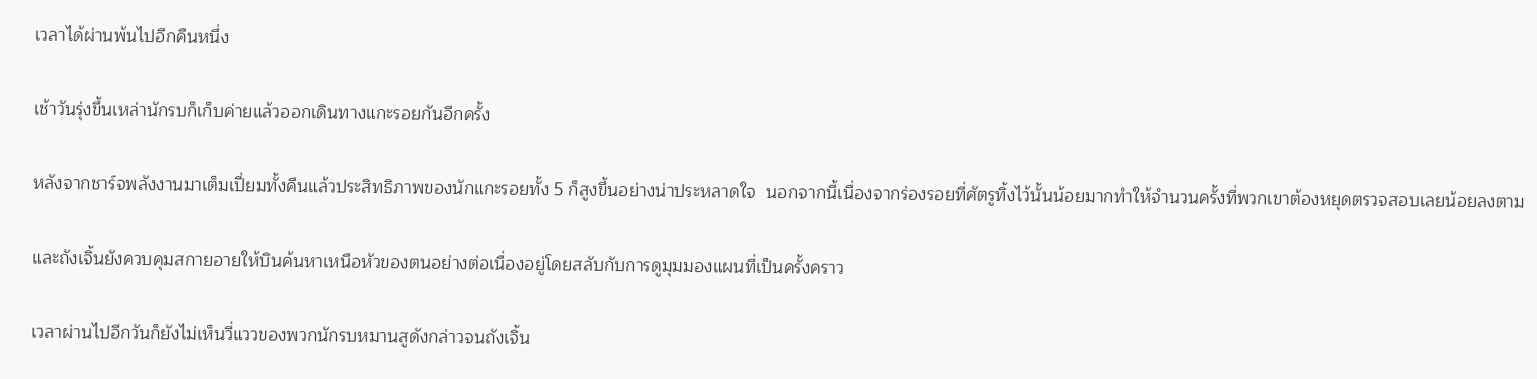เวลาได้ผ่านพ้นไปอีกคืนหนึ่ง

เช้าวันรุ่งขึ้นเหล่านักรบก็เก็บค่ายแล้วออกเดินทางแกะรอยกันอีกครั้ง

หลังจากชาร์จพลังงานมาเต็มเปี่ยมทั้งคืนแล้วประสิทธิภาพของนักแกะรอยทั้ง 5 ก็สูงขึ้นอย่างน่าประหลาดใจ  นอกจากนี้เนื่องจากร่องรอยที่ศัตรูทิ้งไว้นั้นน้อยมากทำให้จำนวนครั้งที่พวกเขาต้องหยุดตรวจสอบเลยน้อยลงตาม

และถังเจิ้นยังควบคุมสกายอายให้บินค้นหาเหนือหัวของตนอย่างต่อเนื่องอยู่โดยสลับกับการดูมุมมองแผนที่เป็นครั้งคราว

เวลาผ่านไปอีกวันก็ยังไม่เห็นวี่แววของพวกนักรบหมานสูดังกล่าวจนถังเจิ้น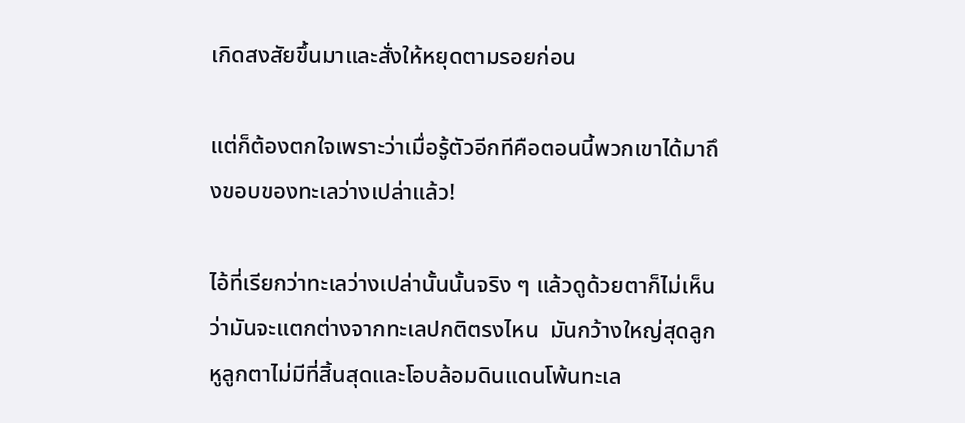เกิดสงสัยขึ้นมาและสั่งให้หยุดตามรอยก่อน

แต่ก็ต้องตกใจเพราะว่าเมื่อรู้ตัวอีกทีคือตอนนี้พวกเขาได้มาถึงขอบของทะเลว่างเปล่าแล้ว!

ไอ้ที่เรียกว่าทะเลว่างเปล่านั้นนั้นจริง ๆ แล้วดูด้วยตาก็ไม่เห็นว่ามันจะแตกต่างจากทะเลปกติตรงไหน  มันกว้างใหญ่สุดลูกหูลูกตาไม่มีที่สิ้นสุดและโอบล้อมดินแดนโพ้นทะเล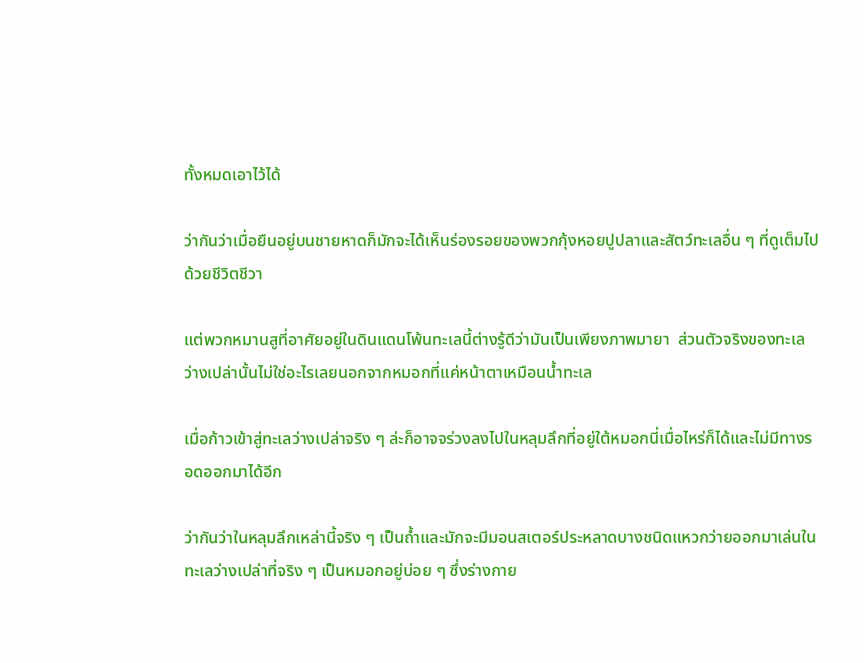ทั้งหมดเอาไว้ได้

ว่ากันว่าเมื่อยืนอยู่บนชายหาดก็มักจะได้เห็นร่องรอยของพวกกุ้งหอยปูปลาและสัตว์ทะเลอื่น ๆ ที่ดูเต็มไปด้วยชีวิตชีวา

แต่พวกหมานสูที่อาศัยอยู่ในดินแดนโพ้นทะเลนี้ต่างรู้ดีว่ามันเป็นเพียงภาพมายา  ส่วนตัวจริงของทะเลว่างเปล่านั้นไม่ใช่อะไรเลยนอกจากหมอกที่แค่หน้าตาเหมือนน้ำทะเล

เมื่อก้าวเข้าสู่ทะเลว่างเปล่าจริง ๆ ล่ะก็อาจจร่วงลงไปในหลุมลึกที่อยู่ใต้หมอกนี่เมื่อไหร่ก็ได้และไม่มีทางรอดออกมาได้อีก

ว่ากันว่าในหลุมลึกเหล่านี้จริง ๆ เป็นถ้ำและมักจะมีมอนสเตอร์ประหลาดบางชนิดแหวกว่ายออกมาเล่นในทะเลว่างเปล่าที่จริง ๆ เป็นหมอกอยู่บ่อย ๆ ซึ่งร่างกาย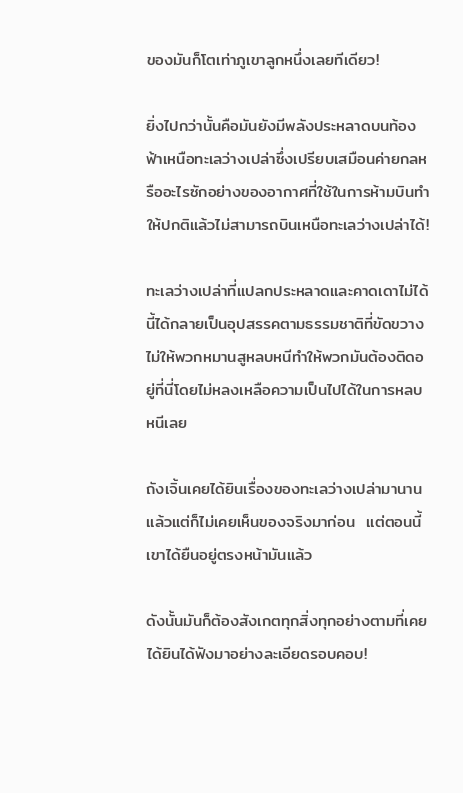ของมันก็โตเท่าภูเขาลูกหนึ่งเลยทีเดียว!

ยิ่งไปกว่านั้นคือมันยังมีพลังประหลาดบนท้องฟ้าเหนือทะเลว่างเปล่าซึ่งเปรียบเสมือนค่ายกลหรืออะไรซักอย่างของอากาศที่ใช้ในการห้ามบินทำให้ปกติแล้วไม่สามารถบินเหนือทะเลว่างเปล่าได้!

ทะเลว่างเปล่าที่แปลกประหลาดและคาดเดาไม่ได้นี้ได้กลายเป็นอุปสรรคตามธรรมชาติที่ขัดขวางไม่ให้พวกหมานสูหลบหนีทำให้พวกมันต้องติดอยู่ที่นี่โดยไม่หลงเหลือความเป็นไปได้ในการหลบหนีเลย

ถังเจิ้นเคยได้ยินเรื่องของทะเลว่างเปล่ามานานแล้วแต่ก็ไม่เคยเห็นของจริงมาก่อน  แต่ตอนนี้เขาได้ยืนอยู่ตรงหน้ามันแล้ว

ดังนั้นมันก็ต้องสังเกตทุกสิ่งทุกอย่างตามที่เคยได้ยินได้ฟังมาอย่างละเอียดรอบคอบ!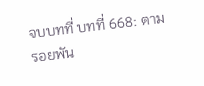จบบทที่ บทที่ 668: ตามรอยพัน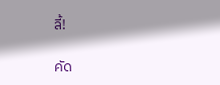ลี้!

คัด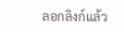ลอกลิงก์แล้ว